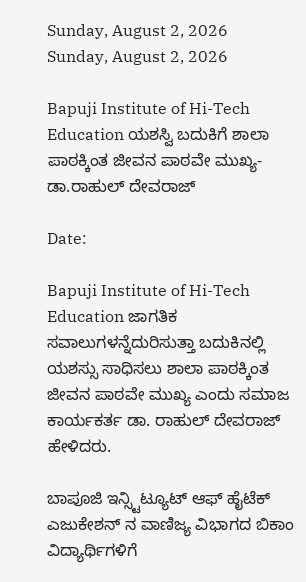Sunday, August 2, 2026
Sunday, August 2, 2026

Bapuji Institute of Hi-Tech Education ಯಶಸ್ವಿ ಬದುಕಿಗೆ ಶಾಲಾ ಪಾಠಕ್ಕಿಂತ ಜೀವನ ಪಾಠವೇ ಮುಖ್ಯ- ಡಾ.ರಾಹುಲ್ ದೇವರಾಜ್

Date:

Bapuji Institute of Hi-Tech Education ಜಾಗತಿಕ ಸವಾಲುಗಳನ್ನೆದುರಿಸುತ್ತಾ ಬದುಕಿನಲ್ಲಿ ಯಶಸ್ಸು ಸಾಧಿಸಲು ಶಾಲಾ ಪಾಠಕ್ಕಿಂತ ಜೀವನ ಪಾಠವೇ ಮುಖ್ಯ ಎಂದು ಸಮಾಜ ಕಾರ್ಯಕರ್ತ ಡಾ. ರಾಹುಲ್ ದೇವರಾಜ್ ಹೇಳಿದರು.

ಬಾಪೂಜಿ ಇನ್ಸ್ಟಿಟ್ಯೂಟ್ ಆಫ್ ಹೈಟೆಕ್ ಎಜುಕೇಶನ್ ನ ವಾಣಿಜ್ಯ ವಿಭಾಗದ ಬಿಕಾಂ ವಿದ್ಯಾರ್ಥಿಗಳಿಗೆ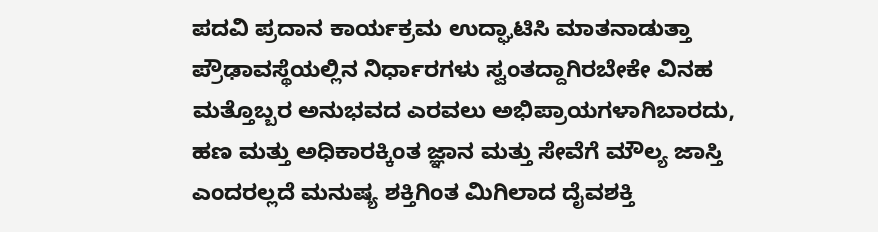ಪದವಿ ಪ್ರದಾನ ಕಾರ್ಯಕ್ರಮ ಉದ್ಘಾಟಿಸಿ ಮಾತನಾಡುತ್ತಾ ಪ್ರೌಢಾವಸ್ಥೆಯಲ್ಲಿನ ನಿರ್ಧಾರಗಳು ಸ್ವಂತದ್ದಾಗಿರಬೇಕೇ ವಿನಹ ಮತ್ತೊಬ್ಬರ ಅನುಭವದ ಎರವಲು ಅಭಿಪ್ರಾಯಗಳಾಗಿಬಾರದು, ಹಣ ಮತ್ತು ಅಧಿಕಾರಕ್ಕಿಂತ ಜ್ಞಾನ ಮತ್ತು ಸೇವೆಗೆ ಮೌಲ್ಯ ಜಾಸ್ತಿ ಎಂದರಲ್ಲದೆ ಮನುಷ್ಯ ಶಕ್ತಿಗಿಂತ ಮಿಗಿಲಾದ ದೈವಶಕ್ತಿ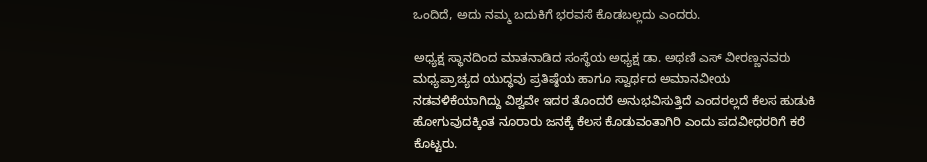ಒಂದಿದೆ, ಅದು ನಮ್ಮ ಬದುಕಿಗೆ ಭರವಸೆ ಕೊಡಬಲ್ಲದು ಎಂದರು.

ಅಧ್ಯಕ್ಷ ಸ್ಥಾನದಿಂದ ಮಾತನಾಡಿದ ಸಂಸ್ಥೆಯ ಅಧ್ಯಕ್ಷ ಡಾ. ಅಥಣಿ ಎಸ್ ವೀರಣ್ಣನವರು ಮಧ್ಯಪ್ರಾಚ್ಯದ ಯುದ್ಧವು ಪ್ರತಿಷ್ಠೆಯ ಹಾಗೂ ಸ್ವಾರ್ಥದ ಅಮಾನವೀಯ ನಡವಳಿಕೆಯಾಗಿದ್ದು ವಿಶ್ವವೇ ಇದರ ತೊಂದರೆ ಅನುಭವಿಸುತ್ತಿದೆ ಎಂದರಲ್ಲದೆ ಕೆಲಸ ಹುಡುಕಿ ಹೋಗುವುದಕ್ಕಿಂತ ನೂರಾರು ಜನಕ್ಕೆ ಕೆಲಸ ಕೊಡುವಂತಾಗಿರಿ ಎಂದು ಪದವೀಧರರಿಗೆ ಕರೆ ಕೊಟ್ಟರು.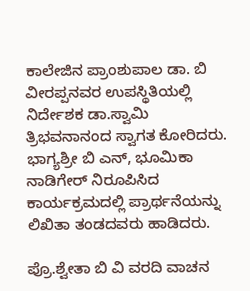ಕಾಲೇಜಿನ ಪ್ರಾಂಶುಪಾಲ ಡಾ. ಬಿ ವೀರಪ್ಪನವರ ಉಪಸ್ಥಿತಿಯಲ್ಲಿ ನಿರ್ದೇಶಕ ಡಾ.ಸ್ವಾಮಿ ತ್ರಿಭವನಾನಂದ ಸ್ವಾಗತ ಕೋರಿದರು. ಭಾಗ್ಯಶ್ರೀ ಬಿ ಎನ್, ಭೂಮಿಕಾ ನಾಡಿಗೇರ್ ನಿರೂಪಿಸಿದ ಕಾರ್ಯಕ್ರಮದಲ್ಲಿ ಪ್ರಾರ್ಥನೆಯನ್ನು ಲಿಖಿತಾ ತಂಡದವರು ಹಾಡಿದರು.

ಪ್ರೊ.ಶ್ವೇತಾ ಬಿ ವಿ ವರದಿ ವಾಚನ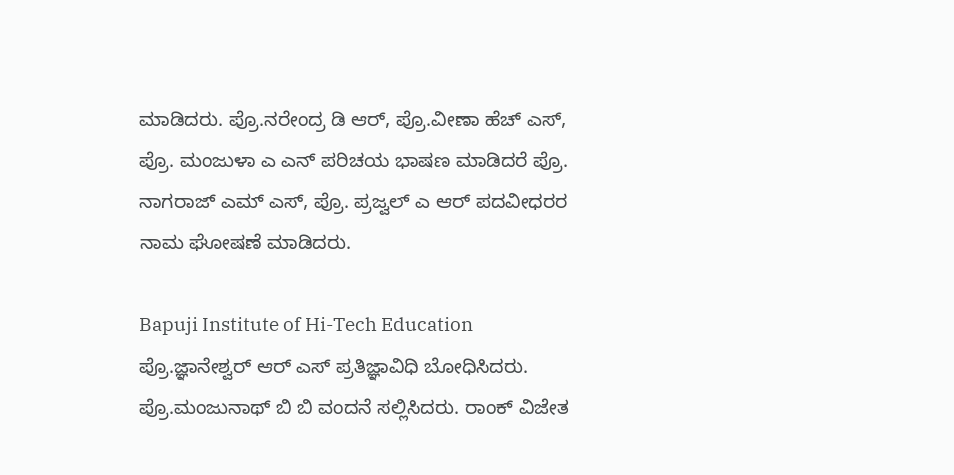ಮಾಡಿದರು. ಪ್ರೊ.ನರೇಂದ್ರ ಡಿ ಆರ್, ಪ್ರೊ.ವೀಣಾ ಹೆಚ್ ಎಸ್, ಪ್ರೊ. ಮಂಜುಳಾ ಎ ಎನ್ ಪರಿಚಯ ಭಾಷಣ ಮಾಡಿದರೆ ಪ್ರೊ. ನಾಗರಾಜ್ ಎಮ್ ಎಸ್, ಪ್ರೊ. ಪ್ರಜ್ವಲ್ ಎ ಆರ್ ಪದವೀಧರರ ನಾಮ ಘೋಷಣೆ ಮಾಡಿದರು.

Bapuji Institute of Hi-Tech Education ಪ್ರೊ.ಜ್ಞಾನೇಶ್ವರ್ ಆರ್ ಎಸ್ ಪ್ರತಿಜ್ಞಾವಿಧಿ ಬೋಧಿಸಿದರು. ಪ್ರೊ.ಮಂಜುನಾಥ್ ಬಿ ಬಿ ವಂದನೆ ಸಲ್ಲಿಸಿದರು. ರಾಂಕ್ ವಿಜೇತ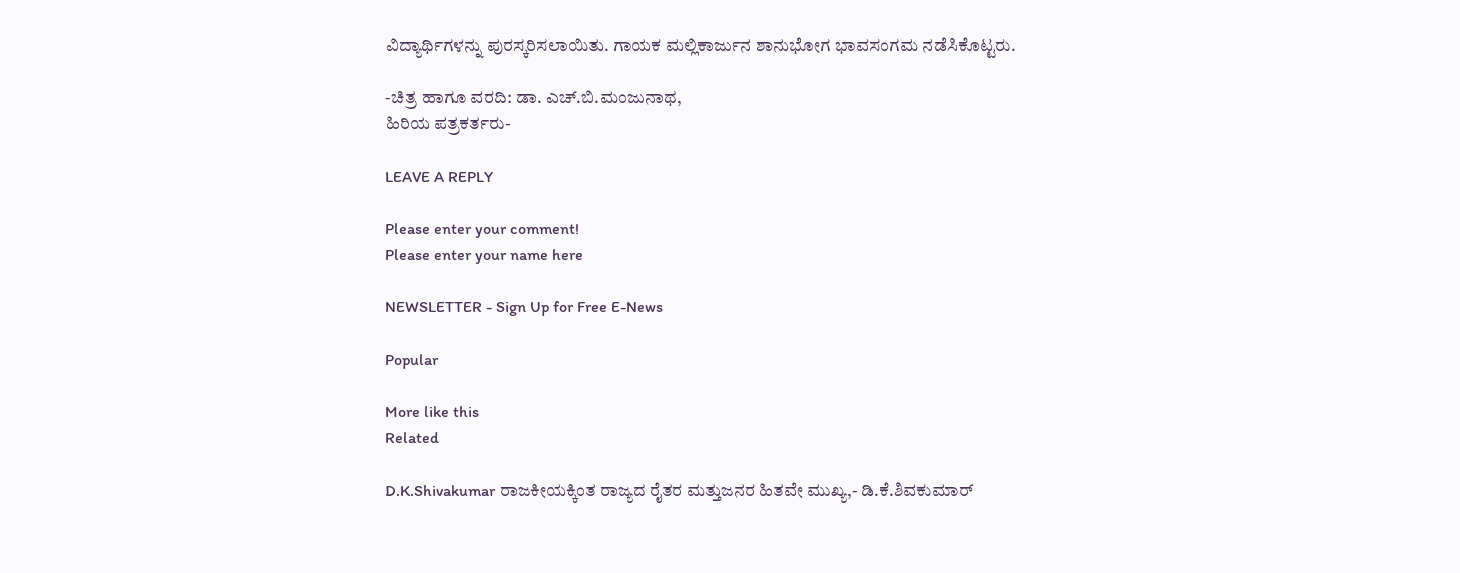ವಿದ್ಯಾರ್ಥಿಗಳನ್ನು ಪುರಸ್ಕರಿಸಲಾಯಿತು. ಗಾಯಕ ಮಲ್ಲಿಕಾರ್ಜುನ ಶಾನುಭೋಗ ಭಾವಸಂಗಮ ನಡೆಸಿಕೊಟ್ಟರು.

-ಚಿತ್ರ ಹಾಗೂ ವರದಿ: ಡಾ. ಎಚ್.ಬಿ.ಮಂಜುನಾಥ,
ಹಿರಿಯ ಪತ್ರಕರ್ತರು-

LEAVE A REPLY

Please enter your comment!
Please enter your name here

NEWSLETTER - Sign Up for Free E-News

Popular

More like this
Related

D.K.Shivakumar ರಾಜಕೀಯಕ್ಕಿಂತ ರಾಜ್ಯದ ರೈತರ ಮತ್ತುಜನರ ಹಿತವೇ ಮುಖ್ಯ,- ಡಿ.ಕೆ.ಶಿವಕುಮಾರ್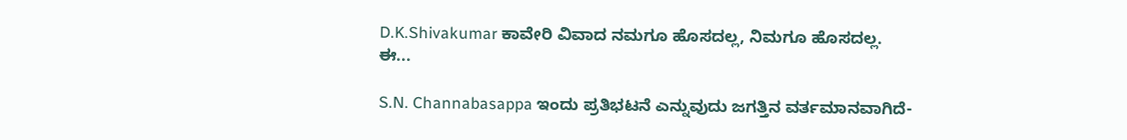D.K.Shivakumar ಕಾವೇರಿ ವಿವಾದ ನಮಗೂ ಹೊಸದಲ್ಲ, ನಿಮಗೂ ಹೊಸದಲ್ಲ. ಈ...

S.N. Channabasappa ಇಂದು ಪ್ರತಿಭಟನೆ ಎನ್ನುವುದು ಜಗತ್ತಿನ ವರ್ತಮಾನವಾಗಿದೆ-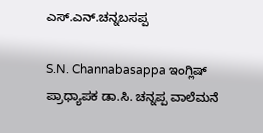ಎಸ್.ಎನ್.ಚನ್ನಬಸಪ್ಪ

S.N. Channabasappa ಇಂಗ್ಲಿಷ್ ಪ್ರಾಧ್ಯಾಪಕ ಡಾ.ಸಿ. ಚನ್ನಪ್ಪ ವಾಲೆಮನೆ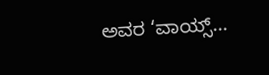ಅವರ ‘ವಾಯ್ಸ್...